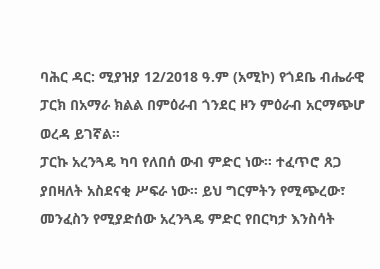ባሕር ዳር: ሚያዝያ 12/2018 ዓ.ም (አሚኮ) የጎደቤ ብሔራዊ ፓርክ በአማራ ክልል በምዕራብ ጎንደር ዞን ምዕራብ አርማጭሆ ወረዳ ይገኛል።
ፓርኩ አረንጓዴ ካባ የለበሰ ውብ ምድር ነው። ተፈጥሮ ጸጋ ያበዛለት አስደናቂ ሥፍራ ነው። ይህ ግርምትን የሚጭረው፣ መንፈስን የሚያድሰው አረንጓዴ ምድር የበርካታ እንስሳት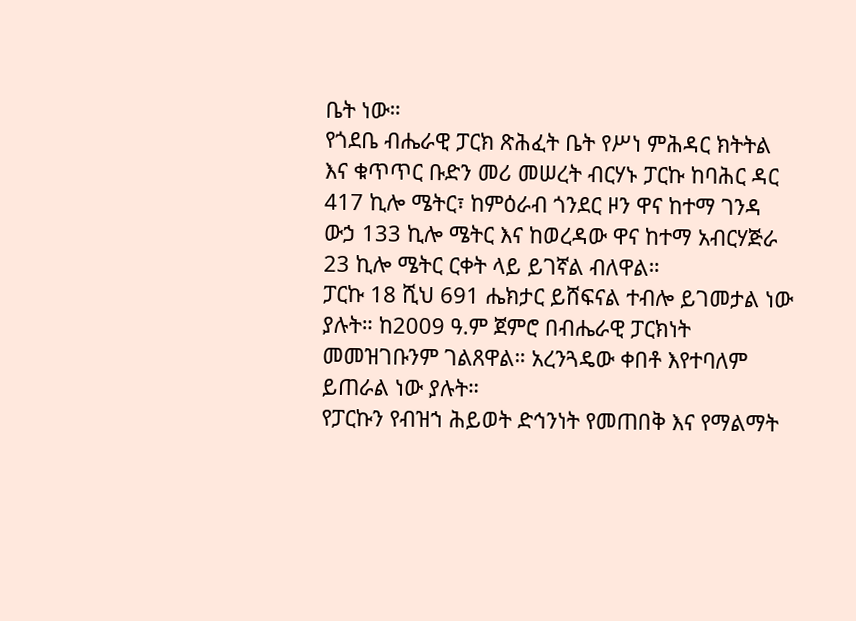ቤት ነው።
የጎደቤ ብሔራዊ ፓርክ ጽሕፈት ቤት የሥነ ምሕዳር ክትትል እና ቁጥጥር ቡድን መሪ መሠረት ብርሃኑ ፓርኩ ከባሕር ዳር 417 ኪሎ ሜትር፣ ከምዕራብ ጎንደር ዞን ዋና ከተማ ገንዳ ውኃ 133 ኪሎ ሜትር እና ከወረዳው ዋና ከተማ አብርሃጅራ 23 ኪሎ ሜትር ርቀት ላይ ይገኛል ብለዋል።
ፓርኩ 18 ሺህ 691 ሔክታር ይሸፍናል ተብሎ ይገመታል ነው ያሉት። ከ2009 ዓ.ም ጀምሮ በብሔራዊ ፓርክነት መመዝገቡንም ገልጸዋል። አረንጓዴው ቀበቶ እየተባለም ይጠራል ነው ያሉት።
የፓርኩን የብዝኀ ሕይወት ድኅንነት የመጠበቅ እና የማልማት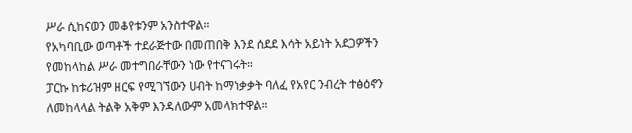ሥራ ሲከናወን መቆየቱንም አንስተዋል።
የአካባቢው ወጣቶች ተደራጅተው በመጠበቅ እንደ ሰደደ እሳት አይነት አደጋዎችን የመከላከል ሥራ መተግበራቸውን ነው የተናገሩት።
ፓርኩ ከቱሪዝም ዘርፍ የሚገኘውን ሀብት ከማነቃቃት ባለፈ የአየር ንብረት ተፅዕኖን ለመከላላል ትልቅ አቅም እንዳለውም አመላክተዋል።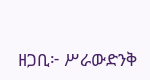ዘጋቢ፦ ሥራውድንቅ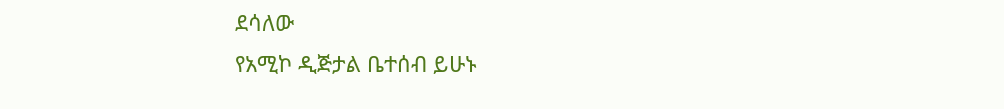ደሳለው
የአሚኮ ዲጅታል ቤተሰብ ይሁኑ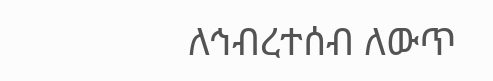ለኅብረተሰብ ለውጥ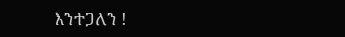እንተጋለን !